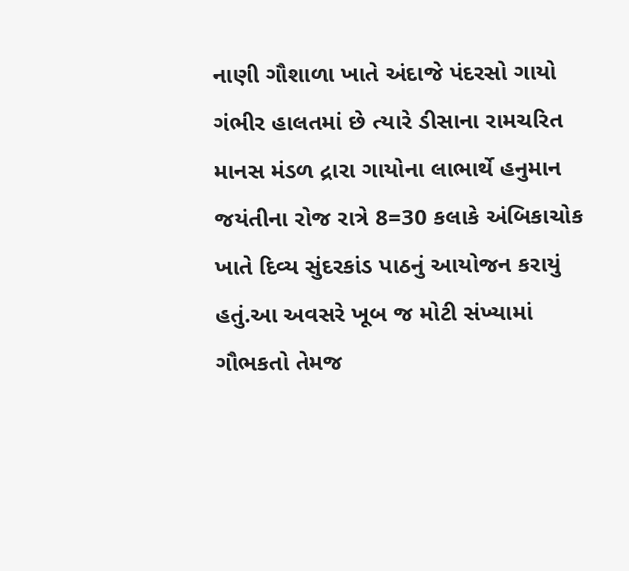નાણી ગૌશાળા ખાતે અંદાજે પંદરસો ગાયો ગંભીર હાલતમાં છે ત્યારે ડીસાના રામચરિત માનસ મંડળ દ્રારા ગાયોના લાભાર્થે હનુમાન જયંતીના રોજ રાત્રે 8=30 કલાકે અંબિકાચોક ખાતે દિવ્ય સુંદરકાંડ પાઠનું આયોજન કરાયું હતું.આ અવસરે ખૂબ જ મોટી સંખ્યામાં ગૌભકતો તેમજ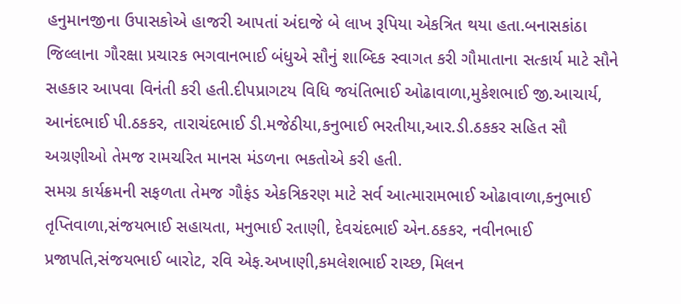હનુમાનજીના ઉપાસકોએ હાજરી આપતાં અંદાજે બે લાખ રૂપિયા એકત્રિત થયા હતા.બનાસકાંઠા જિલ્લાના ગૌરક્ષા પ્રચારક ભગવાનભાઈ બંધુએ સૌનું શાબ્દિક સ્વાગત કરી ગૌમાતાના સત્કાર્ય માટે સૌને સહકાર આપવા વિનંતી કરી હતી.દીપપ્રાગટય વિધિ જયંતિભાઈ ઓઢાવાળા,મુકેશભાઈ જી.આચાર્ય, આનંદભાઈ પી.ઠકકર, તારાચંદભાઈ ડી.મજેઠીયા,કનુભાઈ ભરતીયા,આર.ડી.ઠકકર સહિત સૌ અગ્રણીઓ તેમજ રામચરિત માનસ મંડળના ભકતોએ કરી હતી.
સમગ્ર કાર્યક્રમની સફળતા તેમજ ગૌફંડ એકત્રિકરણ માટે સર્વ આત્મારામભાઈ ઓઢાવાળા,કનુભાઈ તૃપ્તિવાળા,સંજયભાઈ સહાયતા, મનુભાઈ રતાણી, દેવચંદભાઈ એન.ઠકકર, નવીનભાઈ પ્રજાપતિ,સંજયભાઈ બારોટ, રવિ એફ.અખાણી,કમલેશભાઈ રાચ્છ, મિલન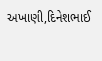અખાણી,દિનેશભાઈ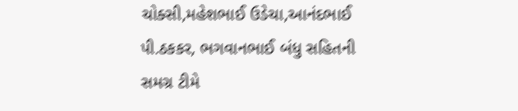ચોક્સી,મહેશભાઈ ઉડેચા,આનંદભાઈ પી.ઠકકર, ભગવાનભાઈ બંધુ સહિતની સમગ્ર ટીમે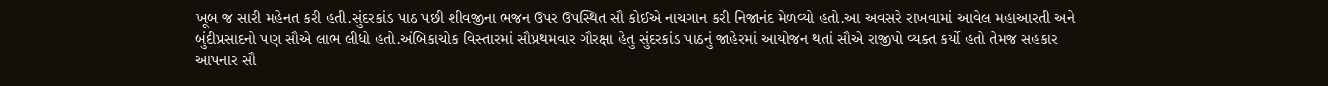ખૂબ જ સારી મહેનત કરી હતી.સુંદરકાંડ પાઠ પછી શીવજીના ભજન ઉપર ઉપસ્થિત સૌ કોઈએ નાચગાન કરી નિજાનંદ મેળવ્યો હતો.આ અવસરે રાખવામાં આવેલ મહાઆરતી અને બુંદીપ્રસાદનો પણ સૌએ લાભ લીધો હતો.અંબિકાચોક વિસ્તારમાં સૌપ્રથમવાર ગૌરક્ષા હેતુ સુંદરકાંડ પાઠનું જાહેરમાં આયોજન થતાં સૌએ રાજીપો વ્યક્ત કર્યો હતો તેમજ સહકાર આપનાર સૌ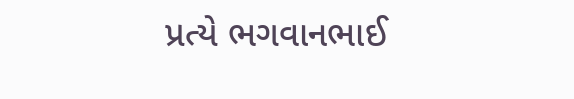પ્રત્યે ભગવાનભાઈ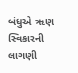બંધુએ ૠણ સ્વિકારની લાગણી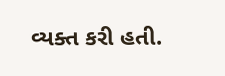વ્યક્ત કરી હતી.